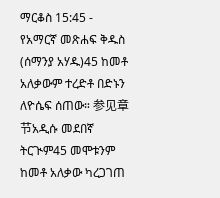ማርቆስ 15:45 - የአማርኛ መጽሐፍ ቅዱስ (ሰማንያ አሃዱ)45 ከመቶ አለቃውም ተረድቶ በድኑን ለዮሴፍ ሰጠው። 参见章节አዲሱ መደበኛ ትርጒም45 መሞቱንም ከመቶ አለቃው ካረጋገጠ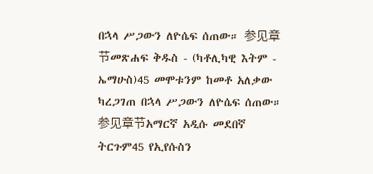በኋላ ሥጋውን ለዮሴፍ ሰጠው። 参见章节መጽሐፍ ቅዱስ - (ካቶሊካዊ እትም - ኤማሁስ)45 መሞቱንም ከመቶ አለቃው ካረጋገጠ በኋላ ሥጋውን ለዮሴፍ ሰጠው። 参见章节አማርኛ አዲሱ መደበኛ ትርጉም45 የኢየሱስን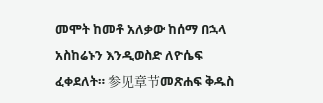መሞት ከመቶ አለቃው ከሰማ በኋላ አስከሬኑን እንዲወስድ ለዮሴፍ ፈቀደለት። 参见章节መጽሐፍ ቅዱስ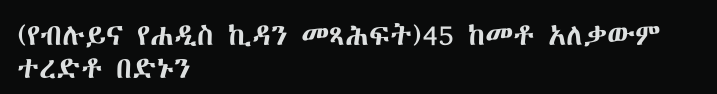(የብሉይና የሐዲስ ኪዳን መጻሕፍት)45 ከመቶ አለቃውም ተረድቶ በድኑን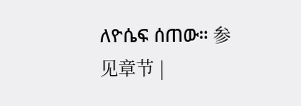ለዮሴፍ ሰጠው። 参见章节 |